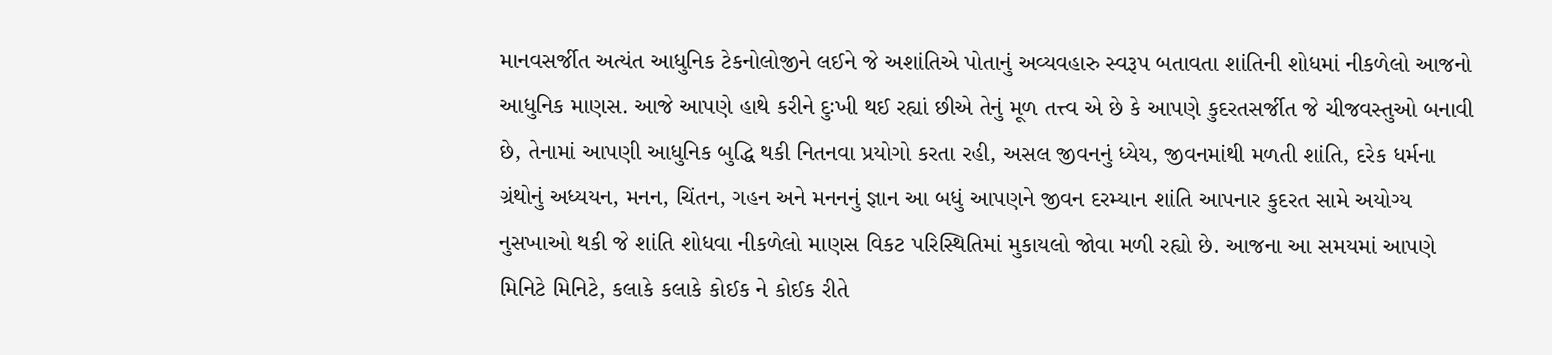માનવસર્જીત અત્યંત આધુનિક ટેકનોલોજીને લઈને જે અશાંતિએ પોતાનું અવ્યવહારુ સ્વરૂપ બતાવતા શાંતિની શોધમાં નીકળેલો આજનો આધુનિક માણસ. આજે આપણે હાથે કરીને દુઃખી થઈ રહ્યાં છીએ તેનું મૂળ તત્ત્વ એ છે કે આપણે કુદરતસર્જીત જે ચીજવસ્તુઓ બનાવી છે, તેનામાં આપણી આધુનિક બુદ્ધિ થકી નિતનવા પ્રયોગો કરતા રહી, અસલ જીવનનું ધ્યેય, જીવનમાંથી મળતી શાંતિ, દરેક ધર્મના ગ્રંથોનું અધ્યયન, મનન, ચિંતન, ગહન અને મનનનું જ્ઞાન આ બધું આપણને જીવન દરમ્યાન શાંતિ આપનાર કુદરત સામે અયોગ્ય નુસખાઓ થકી જે શાંતિ શોધવા નીકળેલો માણસ વિકટ પરિસ્થિતિમાં મુકાયલો જોવા મળી રહ્યો છે. આજના આ સમયમાં આપણે મિનિટે મિનિટે, કલાકે કલાકે કોઈક ને કોઈક રીતે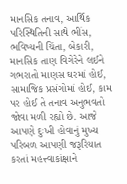માનસિક તનાવ, આર્થિક પરિસ્થિતિની સાથે ભીંસ, ભવિષ્યની ચિંતા, બેકારી, માનસિક તાણ વિગેરેને લઈને ગભરાતો માણસ ઘરમાં હોઈ, સામાજિક પ્રસંગોમાં હોઈ, કામ પર હોઈ તે તનાવ અનુભવતો જોવા મળી રહ્યો છે. આજે આપણે દુઃખી હોવાનું મુખ્ય પરિબળ આપણી જરૂરિયાત કરતાં મહત્ત્વાકાંક્ષાને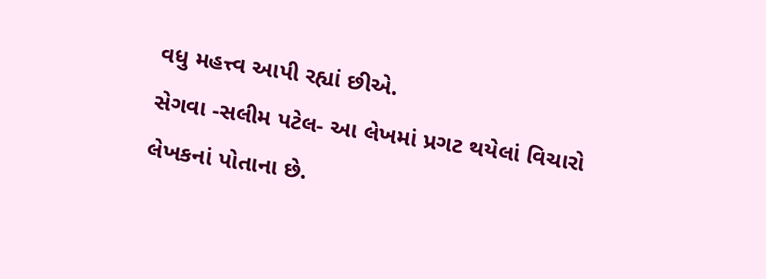વધુ મહત્ત્વ આપી રહ્યાં છીએ.
સેગવા -સલીમ પટેલ- આ લેખમાં પ્રગટ થયેલાં વિચારો લેખકનાં પોતાના છે.